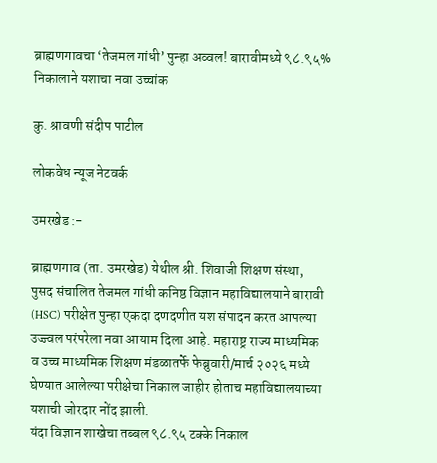ब्राह्मणगावचा ‘तेजमल गांधी’ पुन्हा अव्वल! बारावीमध्ये ९८.९५% निकालाने यशाचा नवा उच्चांक

कु. श्रावणी संदीप पाटील

लोकवेध न्यूज नेटवर्क

उमरखेड :-

ब्राह्मणगाव (ता. उमरखेड) येथील श्री. शिवाजी शिक्षण संस्था, पुसद संचालित तेजमल गांधी कनिष्ठ विज्ञान महाविद्यालयाने बारावी (HSC) परीक्षेत पुन्हा एकदा दणदणीत यश संपादन करत आपल्या उज्ज्वल परंपरेला नवा आयाम दिला आहे. महाराष्ट्र राज्य माध्यमिक व उच्च माध्यमिक शिक्षण मंडळातर्फे फेब्रुवारी/मार्च २०२६ मध्ये घेण्यात आलेल्या परीक्षेचा निकाल जाहीर होताच महाविद्यालयाच्या यशाची जोरदार नोंद झाली.
यंदा विज्ञान शाखेचा तब्बल ९८.९५ टक्के निकाल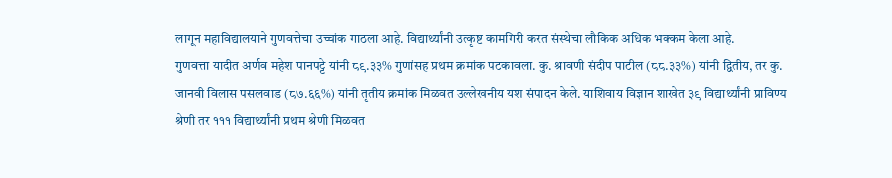लागून महाविद्यालयाने गुणवत्तेचा उच्चांक गाठला आहे. विद्यार्थ्यांनी उत्कृष्ट कामगिरी करत संस्थेचा लौकिक अधिक भक्कम केला आहे.
गुणवत्ता यादीत अर्णव महेश पानपट्टे यांनी ८९.३३% गुणांसह प्रथम क्रमांक पटकावला. कु. श्रावणी संदीप पाटील (८८.३३%) यांनी द्वितीय, तर कु. जानवी विलास पसलवाड (८७.६६%) यांनी तृतीय क्रमांक मिळवत उल्लेखनीय यश संपादन केले. याशिवाय विज्ञान शाखेत ३९ विद्यार्थ्यांनी प्राविण्य श्रेणी तर १११ विद्यार्थ्यांनी प्रथम श्रेणी मिळवत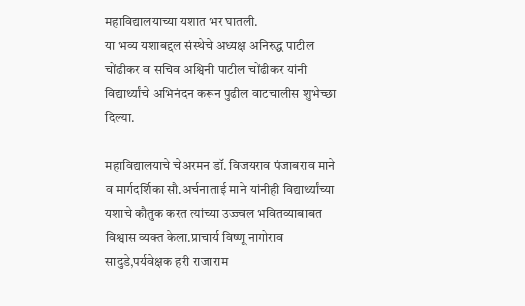महाविद्यालयाच्या यशात भर घातली.
या भव्य यशाबद्दल संस्थेचे अध्यक्ष अनिरुद्ध पाटील चोंढीकर व सचिव अश्विनी पाटील चोंढीकर यांनी विद्यार्थ्यांचे अभिनंदन करून पुढील वाटचालीस शुभेच्छा दिल्या.

महाविद्यालयाचे चेअरमन डॉ. विजयराव पंजाबराव माने व मार्गदर्शिका सौ.अर्चनाताई माने यांनीही विद्यार्थ्यांच्या यशाचे कौतुक करत त्यांच्या उज्ज्वल भवितव्याबाबत विश्वास व्यक्त केला.प्राचार्य विष्णू नागोराव सादुडे,पर्यवेक्षक हरी राजाराम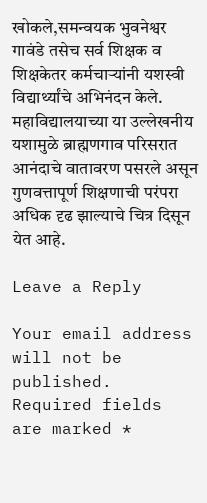खोकले,समन्वयक भुवनेश्वर गावंडे तसेच सर्व शिक्षक व शिक्षकेतर कर्मचाऱ्यांनी यशस्वी विद्यार्थ्यांचे अभिनंदन केले.
महाविद्यालयाच्या या उल्लेखनीय यशामुळे ब्राह्मणगाव परिसरात आनंदाचे वातावरण पसरले असून गुणवत्तापूर्ण शिक्षणाची परंपरा अधिक दृढ झाल्याचे चित्र दिसून येत आहे.

Leave a Reply

Your email address will not be published. Required fields are marked *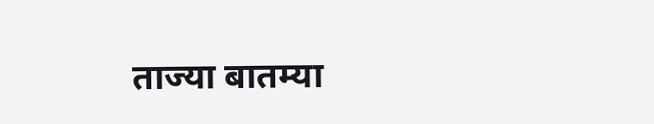ताज्या बातम्या